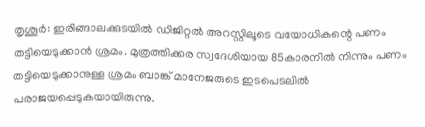തൃശൂർ: ഇരിങ്ങാലക്കുടയിൽ ഡിജിറ്റൽ അറസ്റ്റിലൂടെ വയോധികന്റെ പണം തട്ടിയെടുക്കാൻ ശ്രമം. മുത്രത്തിക്കര സ്വദേശിയായ 85കാരനിൽ നിന്നും പണം തട്ടിയെടുക്കാനുള്ള ശ്രമം ബാങ്ക് മാനേജരുടെ ഇടപെടലിൽ പരാജയപ്പെടുകയായിരുന്നു.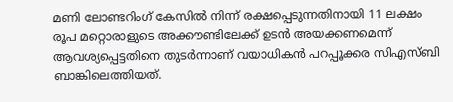മണി ലോണ്ടറിംഗ് കേസിൽ നിന്ന് രക്ഷപ്പെടുന്നതിനായി 11 ലക്ഷം രൂപ മറ്റൊരാളുടെ അക്കൗണ്ടിലേക്ക് ഉടൻ അയക്കണമെന്ന് ആവശ്യപ്പെട്ടതിനെ തുടർന്നാണ് വയാധികൻ പറപ്പൂക്കര സിഎസ്ബി ബാങ്കിലെത്തിയത്.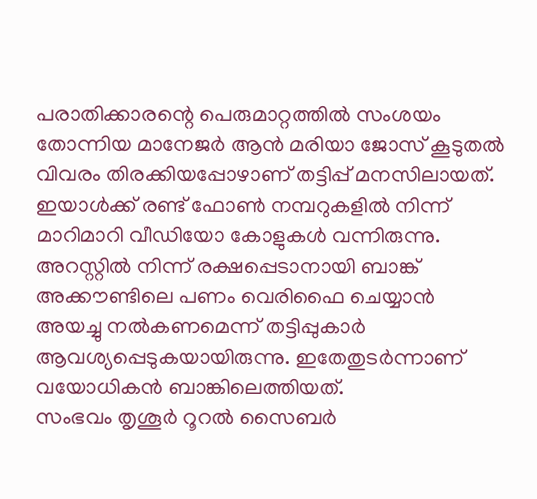പരാതിക്കാരന്റെ പെരുമാറ്റത്തിൽ സംശയം തോന്നിയ മാനേജർ ആൻ മരിയാ ജോസ് കൂടുതൽ വിവരം തിരക്കിയപ്പോഴാണ് തട്ടിപ്പ് മനസിലായത്. ഇയാൾക്ക് രണ്ട് ഫോൺ നമ്പറുകളിൽ നിന്ന് മാറിമാറി വീഡിയോ കോളുകൾ വന്നിരുന്നു.
അറസ്റ്റിൽ നിന്ന് രക്ഷപ്പെടാനായി ബാങ്ക് അക്കൗണ്ടിലെ പണം വെരിഫൈ ചെയ്യാൻ അയച്ചു നൽകണമെന്ന് തട്ടിപ്പുകാർ ആവശ്യപ്പെടുകയായിരുന്നു. ഇതേതുടർന്നാണ് വയോധികൻ ബാങ്കിലെത്തിയത്.
സംഭവം തൃശൂർ റൂറൽ സൈബർ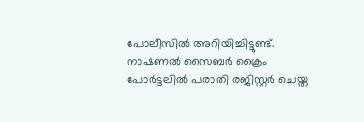പോലീസിൽ അറിയിച്ചിട്ടുണ്ട്. നാഷണൽ സൈബർ ക്രൈം പോർട്ടലിൽ പരാതി രജിസ്റ്റർ ചെയ്ത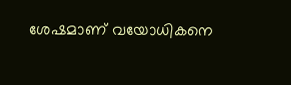ശേഷമാണ് വയോധികനെ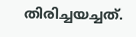തിരിച്ചയച്ചത്.